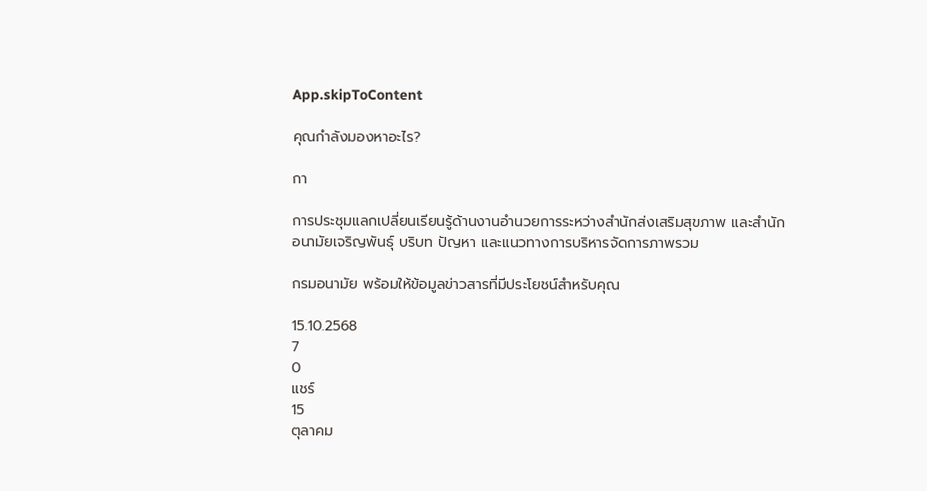App.skipToContent

คุณกำลังมองหาอะไร?

กา

การประชุมแลกเปลี่ยนเรียนรู้ด้านงานอำนวยการระหว่างสำนักส่งเสริมสุขภาพ และสำนักอนามัยเจริญพันธุ์ บริบท ปัญหา และแนวทางการบริหารจัดการภาพรวม

กรมอนามัย พร้อมให้ข้อมูลข่าวสารที่มีประโยชน์สำหรับคุณ

15.10.2568
7
0
แชร์
15
ตุลาคม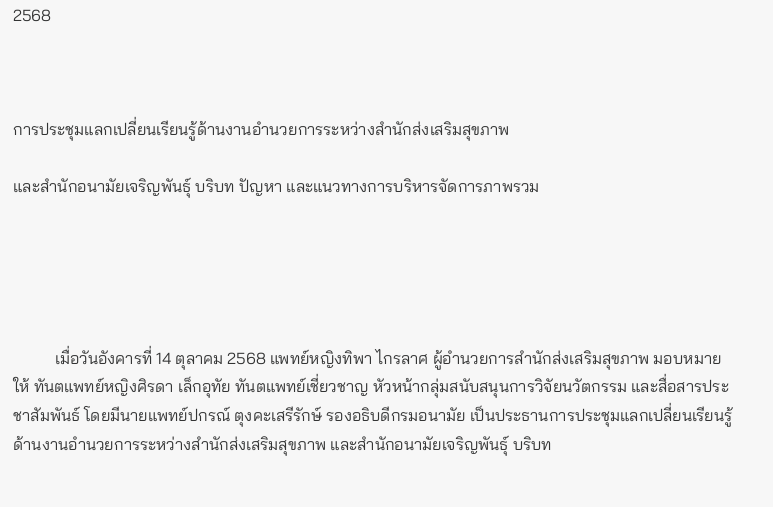2568



การประชุมแลกเปลี่ยนเรียนรู้ด้านงานอำนวยการระหว่างสำนักส่งเสริมสุขภาพ

และสำนักอนามัยเจริญพันธุ์ บริบท ปัญหา และแนวทางการบริหารจัดการภาพรวม





          เมื่อวันอังคารที่ 14 ตุลาคม 2568 แพทย์หญิงทิพา ไกรลาศ ผู้อำนวยการสำนักส่งเสริมสุขภาพ มอบหมายให้ ทันตแพทย์หญิงศิรดา เล็กอุทัย ทันตแพทย์เชี่ยวชาญ หัวหน้ากลุ่มสนับสนุนการวิจัยนวัตกรรม และสื่อสารประชาสัมพันธ์ โดยมีนายแพทย์ปกรณ์ ตุงคะเสรีรักษ์ รองอธิบดีกรมอนามัย เป็นประธานการประชุมแลกเปลี่ยนเรียนรู้ด้านงานอำนวยการระหว่างสำนักส่งเสริมสุขภาพ และสำนักอนามัยเจริญพันธุ์ บริบท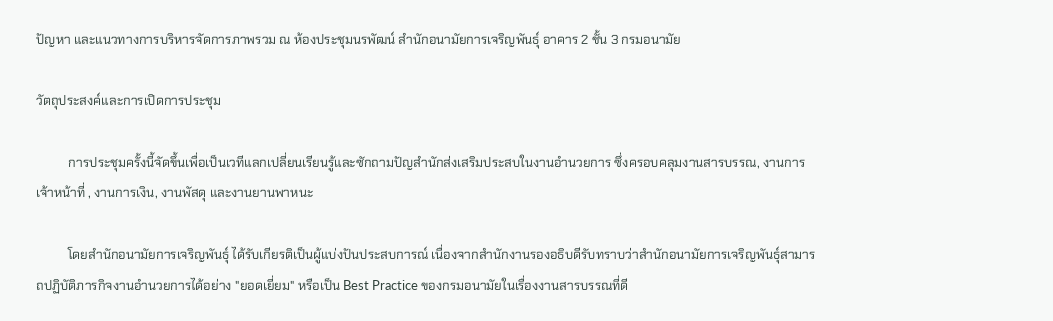ปัญหา และแนวทางการบริหารจัดการภาพรวม ณ ห้องประชุมนรพัฒน์ สำนักอนามัยการเจริญพันธุ์ อาคาร 2 ชั้น 3 กรมอนามัย

วัตถุประสงค์และการเปิดการประชุม

          การประชุมครั้งนี้จัดขึ้นเพื่อเป็นเวทีแลกเปลี่ยนเรียนรู้และซักถามปัญสำนักส่งเสริมประสบในงานอำนวยการ ซึ่งครอบคลุมงานสารบรรณ, งานการเจ้าหน้าที่ , งานการเงิน, งานพัสดุ และงานยานพาหนะ

          โดยสำนักอนามัยการเจริญพันธุ์ ได้รับเกียรติเป็นผู้แบ่งปันประสบการณ์ เนื่องจากสำนักงานรองอธิบดีรับทราบว่าสำนักอนามัยการเจริญพันธุ์สามารถปฏิบัติภารกิจงานอำนวยการได้อย่าง "ยอดเยี่ยม" หรือเป็น Best Practice ของกรมอนามัยในเรื่องงานสารบรรณที่ดี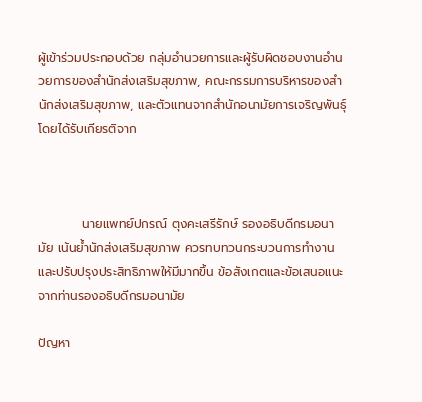ผู้เข้าร่วมประกอบด้วย กลุ่มอำนวยการและผู้รับผิดชอบงานอำนวยการของสำนักส่งเสริมสุขภาพ, คณะกรรมการบริหารของสำนักส่งเสริมสุขภาพ, และตัวแทนจากสำนักอนามัยการเจริญพันธุ์ โดยได้รับเกียรติจาก



          นายแพทย์ปกรณ์ ตุงคะเสรีรักษ์ รองอธิบดีกรมอนามัย เน้นย้ำนักส่งเสริมสุขภาพ ควรทบทวนกระบวนการทำงานและปรับปรุงประสิทธิภาพให้มีมากขึ้น ข้อสังเกตและข้อเสนอแนะจากท่านรองอธิบดีกรมอนามัย

ปัญหา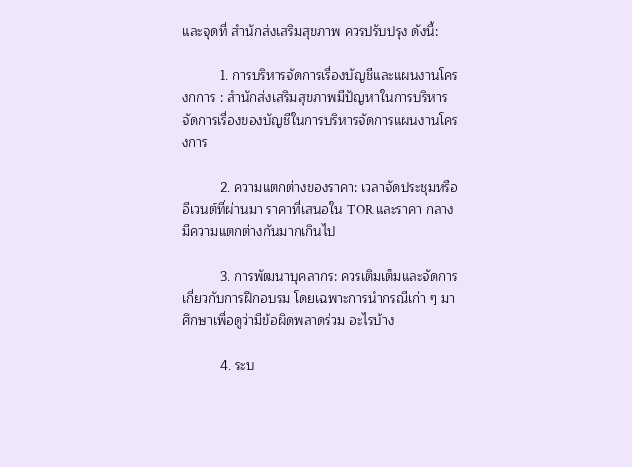และจุดที่ สำนักส่งเสริมสุขภาพ ควรปรับปรุง ดังนี้:

          1. การบริหารจัดการเรื่องบัญชีและแผนงานโครงกการ : สำนักส่งเสริมสุขภาพมีปัญหาในการบริหารจัดการเรื่องของบัญชีในการบริหารจัดการแผนงานโครงการ

          2. ความแตกต่างของราคา: เวลาจัดประชุมหรืออีเวนต์ที่ผ่านมา ราคาที่เสนอใน TOR และราคา กลาง มีความแตกต่างกันมากเกินไป

          3. การพัฒนาบุคลากร: ควรเติมเต็มและจัดการเกี่ยวกับการฝึกอบรม โดยเฉพาะการนำกรณีเก่า ๆ มาศึกษาเพื่อดูว่ามีข้อผิดพลาดร่วม อะไรบ้าง

          4. ระบ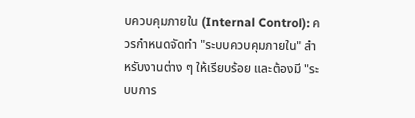บควบคุมภายใน (Internal Control): ควรกำหนดจัดทำ "ระบบควบคุมภายใน" สำหรับงานต่าง ๆ ให้เรียบร้อย และต้องมี "ระบบการ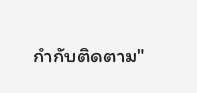กำกับติดตาม"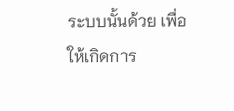ระบบนั้นด้วย เพื่อให้เกิดการ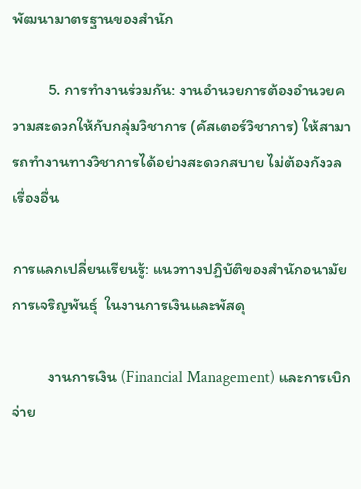พัฒนามาตรฐานของสำนัก

          5. การทำงานร่วมกัน: งานอำนวยการต้องอำนวยความสะดวกให้กับกลุ่มวิชาการ (คัสเตอร์วิชาการ) ให้สามารถทำงานทางวิชาการได้อย่างสะดวกสบาย ไม่ต้องกังวลเรื่องอื่น

การแลกเปลี่ยนเรียนรู้: แนวทางปฏิบัติของสำนักอนามัยการเจริญพันธุ์  ในงานการเงินและพัสดุ

          งานการเงิน (Financial Management) และการเบิกจ่าย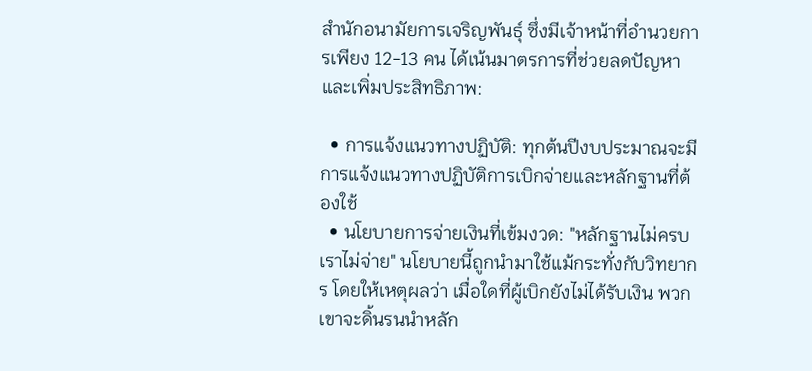สำนักอนามัยการเจริญพันธุ์ ซึ่งมีเจ้าหน้าที่อำนวยการเพียง 12-13 คน ได้เน้นมาตรการที่ช่วยลดปัญหาและเพิ่มประสิทธิภาพ:

  • การแจ้งแนวทางปฏิบัติ: ทุกต้นปีงบประมาณจะมีการแจ้งแนวทางปฏิบัติการเบิกจ่ายและหลักฐานที่ต้องใช้
  • นโยบายการจ่ายเงินที่เข้มงวด: "หลักฐานไม่ครบ เราไม่จ่าย" นโยบายนี้ถูกนำมาใช้แม้กระทั่งกับวิทยากร โดยให้เหตุผลว่า เมื่อใดที่ผู้เบิกยังไม่ได้รับเงิน พวกเขาจะดิ้นรนนำหลัก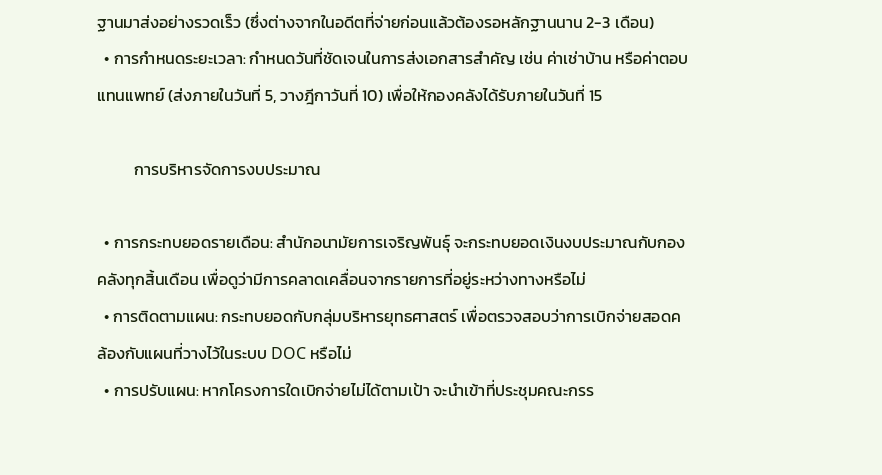ฐานมาส่งอย่างรวดเร็ว (ซึ่งต่างจากในอดีตที่จ่ายก่อนแล้วต้องรอหลักฐานนาน 2-3 เดือน)
  • การกำหนดระยะเวลา: กำหนดวันที่ชัดเจนในการส่งเอกสารสำคัญ เช่น ค่าเช่าบ้าน หรือค่าตอบแทนแพทย์ (ส่งภายในวันที่ 5, วางฎีกาวันที่ 10) เพื่อให้กองคลังได้รับภายในวันที่ 15

          การบริหารจัดการงบประมาณ

  • การกระทบยอดรายเดือน: สำนักอนามัยการเจริญพันธุ์ จะกระทบยอดเงินงบประมาณกับกองคลังทุกสิ้นเดือน เพื่อดูว่ามีการคลาดเคลื่อนจากรายการที่อยู่ระหว่างทางหรือไม่
  • การติดตามแผน: กระทบยอดกับกลุ่มบริหารยุทธศาสตร์ เพื่อตรวจสอบว่าการเบิกจ่ายสอดคล้องกับแผนที่วางไว้ในระบบ DOC หรือไม่
  • การปรับแผน: หากโครงการใดเบิกจ่ายไม่ได้ตามเป้า จะนำเข้าที่ประชุมคณะกรร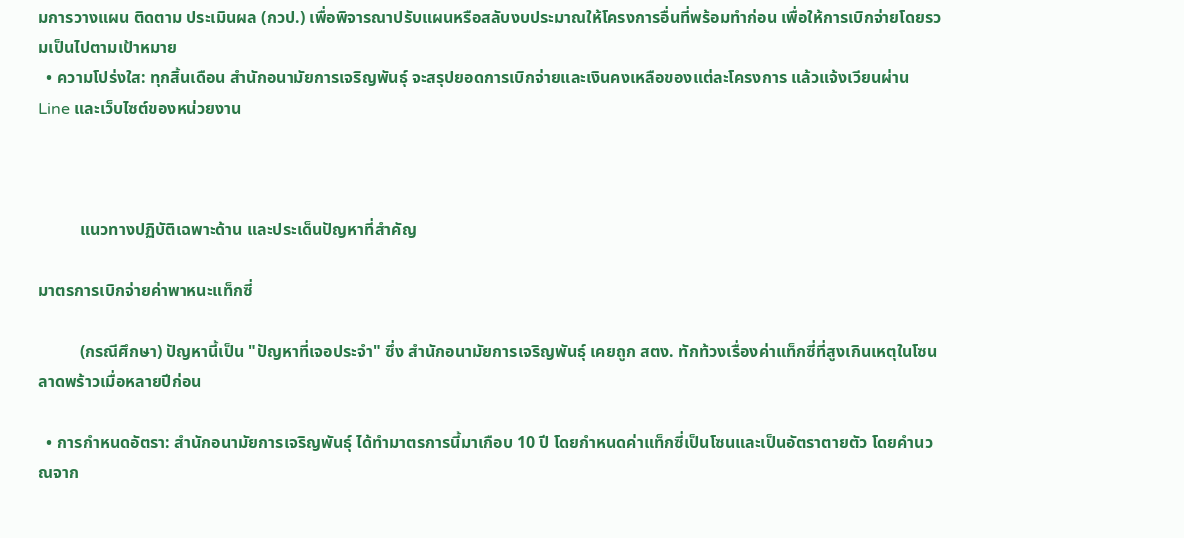มการวางแผน ติดตาม ประเมินผล (กวป.) เพื่อพิจารณาปรับแผนหรือสลับงบประมาณให้โครงการอื่นที่พร้อมทำก่อน เพื่อให้การเบิกจ่ายโดยรวมเป็นไปตามเป้าหมาย
  • ความโปร่งใส: ทุกสิ้นเดือน สำนักอนามัยการเจริญพันธุ์ จะสรุปยอดการเบิกจ่ายและเงินคงเหลือของแต่ละโครงการ แล้วแจ้งเวียนผ่าน Line และเว็บไซต์ของหน่วยงาน



          แนวทางปฏิบัติเฉพาะด้าน และประเด็นปัญหาที่สำคัญ

มาตรการเบิกจ่ายค่าพาหนะแท็กซี่

          (กรณีศึกษา) ปัญหานี้เป็น "ปัญหาที่เจอประจำ" ซึ่ง สำนักอนามัยการเจริญพันธุ์ เคยถูก สตง. ทักท้วงเรื่องค่าแท็กซี่ที่สูงเกินเหตุในโซนลาดพร้าวเมื่อหลายปีก่อน

  • การกำหนดอัตรา: สำนักอนามัยการเจริญพันธุ์ ได้ทำมาตรการนี้มาเกือบ 10 ปี โดยกำหนดค่าแท็กซี่เป็นโซนและเป็นอัตราตายตัว โดยคำนวณจาก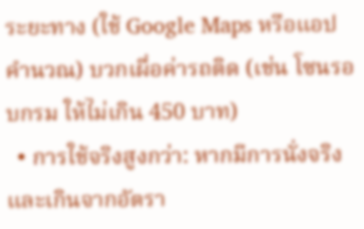ระยะทาง (ใช้ Google Maps หรือแอปคำนวณ) บวกเผื่อค่ารถติด (เช่น โซนรอบกรม ให้ไม่เกิน 450 บาท)
  • การใช้จริงสูงกว่า: หากมีการนั่งจริงและเกินจากอัตรา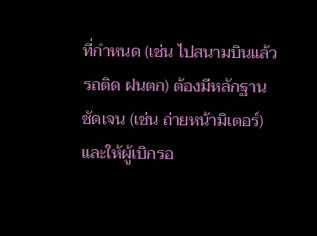ที่กำหนด (เช่น ไปสนามบินแล้วรถติด ฝนตก) ต้องมีหลักฐานชัดเจน (เช่น ถ่ายหน้ามิเตอร์) และให้ผู้เบิกรอ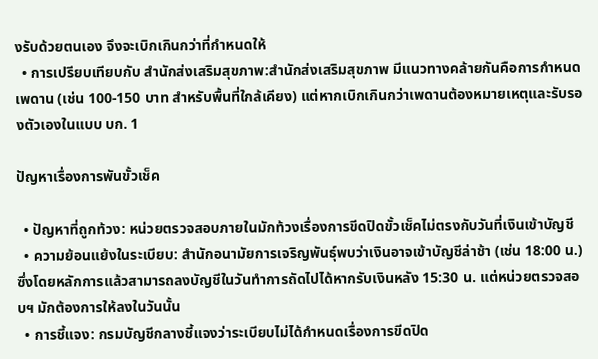งรับด้วยตนเอง จึงจะเบิกเกินกว่าที่กำหนดให้
  • การเปรียบเทียบกับ สำนักส่งเสริมสุขภาพ:สำนักส่งเสริมสุขภาพ มีแนวทางคล้ายกันคือการกำหนดเพดาน (เช่น 100-150 บาท สำหรับพื้นที่ใกล้เคียง) แต่หากเบิกเกินกว่าเพดานต้องหมายเหตุและรับรองตัวเองในแบบ บก. 1

ปัญหาเรื่องการพันขั้วเช็ค

  • ปัญหาที่ถูกท้วง: หน่วยตรวจสอบภายในมักท้วงเรื่องการขีดปิดขั้วเช็คไม่ตรงกับวันที่เงินเข้าบัญชี
  • ความย้อนแย้งในระเบียบ: สำนักอนามัยการเจริญพันธุ์พบว่าเงินอาจเข้าบัญชีล่าช้า (เช่น 18:00 น.) ซึ่งโดยหลักการแล้วสามารถลงบัญชีในวันทำการถัดไปได้หากรับเงินหลัง 15:30 น. แต่หน่วยตรวจสอบฯ มักต้องการให้ลงในวันนั้น
  • การชี้แจง: กรมบัญชีกลางชี้แจงว่าระเบียบไม่ได้กำหนดเรื่องการขีดปิด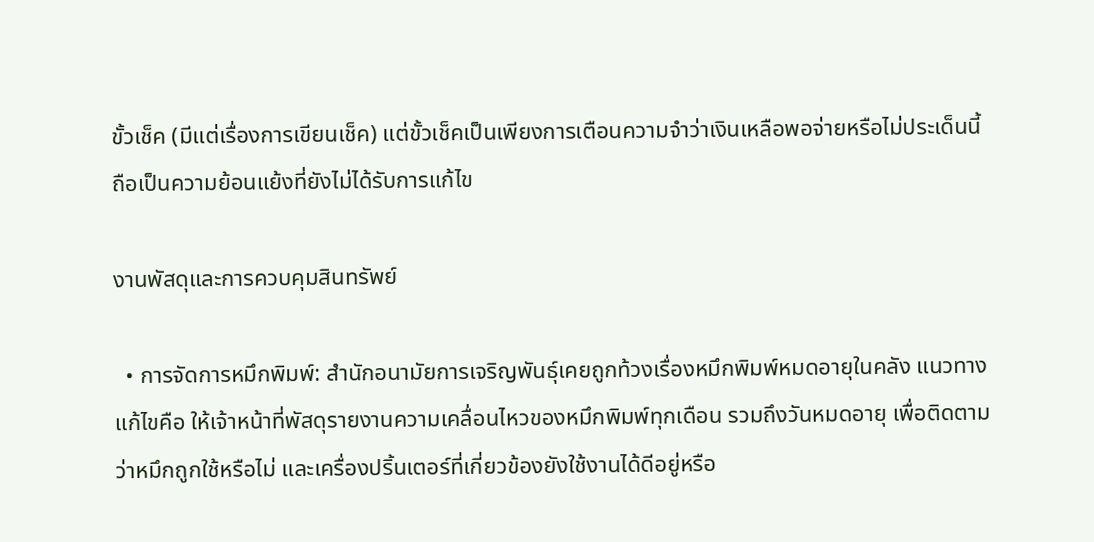ขั้วเช็ค (มีแต่เรื่องการเขียนเช็ค) แต่ขั้วเช็คเป็นเพียงการเตือนความจำว่าเงินเหลือพอจ่ายหรือไม่ประเด็นนี้ถือเป็นความย้อนแย้งที่ยังไม่ได้รับการแก้ไข

งานพัสดุและการควบคุมสินทรัพย์

  • การจัดการหมึกพิมพ์: สำนักอนามัยการเจริญพันธุ์เคยถูกท้วงเรื่องหมึกพิมพ์หมดอายุในคลัง แนวทางแก้ไขคือ ให้เจ้าหน้าที่พัสดุรายงานความเคลื่อนไหวของหมึกพิมพ์ทุกเดือน รวมถึงวันหมดอายุ เพื่อติดตามว่าหมึกถูกใช้หรือไม่ และเครื่องปริ้นเตอร์ที่เกี่ยวข้องยังใช้งานได้ดีอยู่หรือ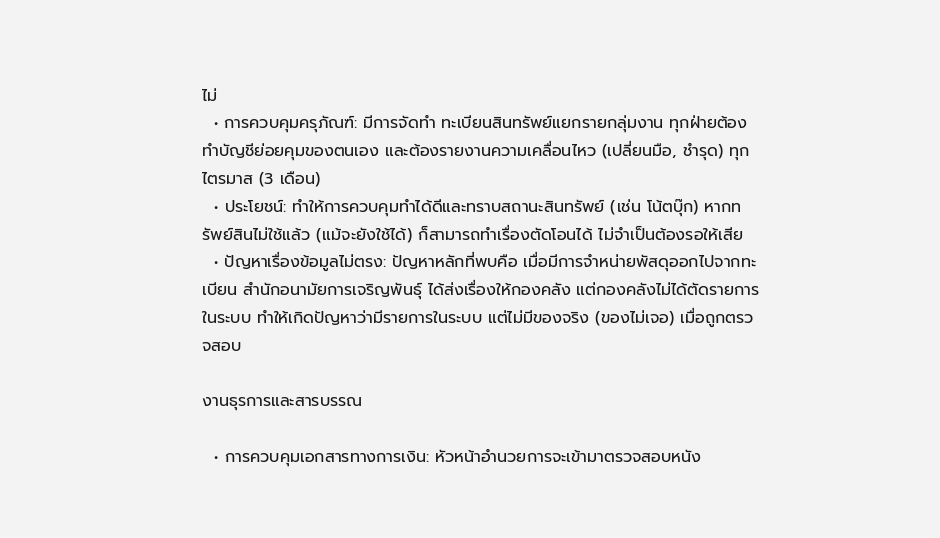ไม่
  • การควบคุมครุภัณฑ์: มีการจัดทำ ทะเบียนสินทรัพย์แยกรายกลุ่มงาน ทุกฝ่ายต้องทำบัญชีย่อยคุมของตนเอง และต้องรายงานความเคลื่อนไหว (เปลี่ยนมือ, ชำรุด) ทุกไตรมาส (3 เดือน)
  • ประโยชน์: ทำให้การควบคุมทำได้ดีและทราบสถานะสินทรัพย์ (เช่น โน้ตบุ๊ก) หากทรัพย์สินไม่ใช้แล้ว (แม้จะยังใช้ได้) ก็สามารถทำเรื่องตัดโอนได้ ไม่จำเป็นต้องรอให้เสีย
  • ปัญหาเรื่องข้อมูลไม่ตรง: ปัญหาหลักที่พบคือ เมื่อมีการจำหน่ายพัสดุออกไปจากทะเบียน สำนักอนามัยการเจริญพันธุ์ ได้ส่งเรื่องให้กองคลัง แต่กองคลังไม่ได้ตัดรายการในระบบ ทำให้เกิดปัญหาว่ามีรายการในระบบ แต่ไม่มีของจริง (ของไม่เจอ) เมื่อถูกตรวจสอบ

งานธุรการและสารบรรณ

  • การควบคุมเอกสารทางการเงิน: หัวหน้าอำนวยการจะเข้ามาตรวจสอบหนัง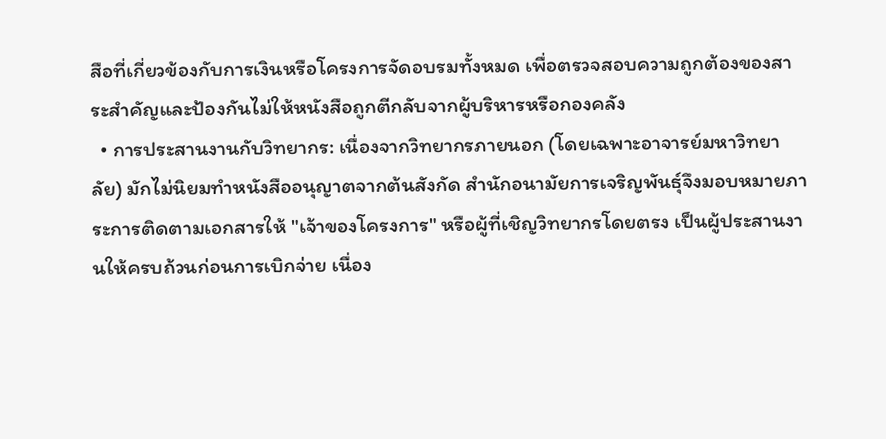สือที่เกี่ยวข้องกับการเงินหรือโครงการจัดอบรมทั้งหมด เพื่อตรวจสอบความถูกต้องของสาระสำคัญและป้องกันไม่ให้หนังสือถูกตีกลับจากผู้บริหารหรือกองคลัง
  • การประสานงานกับวิทยากร: เนื่องจากวิทยากรภายนอก (โดยเฉพาะอาจารย์มหาวิทยาลัย) มักไม่นิยมทำหนังสืออนุญาตจากต้นสังกัด สำนักอนามัยการเจริญพันธุ์จึงมอบหมายภาระการติดตามเอกสารให้ "เจ้าของโครงการ" หรือผู้ที่เชิญวิทยากรโดยตรง เป็นผู้ประสานงานให้ครบถ้วนก่อนการเบิกจ่าย เนื่อง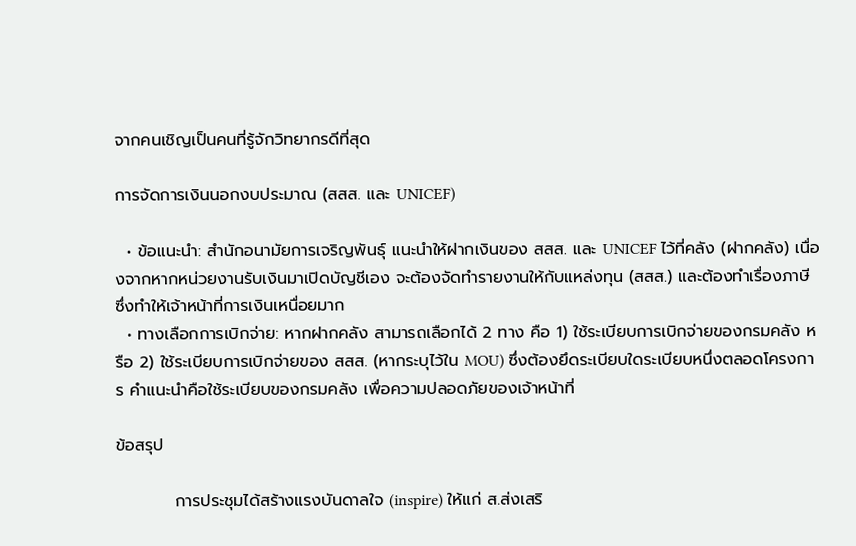จากคนเชิญเป็นคนที่รู้จักวิทยากรดีที่สุด

การจัดการเงินนอกงบประมาณ (สสส. และ UNICEF)

  • ข้อแนะนำ: สำนักอนามัยการเจริญพันธุ์ แนะนำให้ฝากเงินของ สสส. และ UNICEF ไว้ที่คลัง (ฝากคลัง) เนื่องจากหากหน่วยงานรับเงินมาเปิดบัญชีเอง จะต้องจัดทำรายงานให้กับแหล่งทุน (สสส.) และต้องทำเรื่องภาษี ซึ่งทำให้เจ้าหน้าที่การเงินเหนื่อยมาก
  • ทางเลือกการเบิกจ่าย: หากฝากคลัง สามารถเลือกได้ 2 ทาง คือ 1) ใช้ระเบียบการเบิกจ่ายของกรมคลัง หรือ 2) ใช้ระเบียบการเบิกจ่ายของ สสส. (หากระบุไว้ใน MOU) ซึ่งต้องยึดระเบียบใดระเบียบหนึ่งตลอดโครงการ คำแนะนำคือใช้ระเบียบของกรมคลัง เพื่อความปลอดภัยของเจ้าหน้าที่

ข้อสรุป

          การประชุมได้สร้างแรงบันดาลใจ (inspire) ให้แก่ ส.ส่งเสริ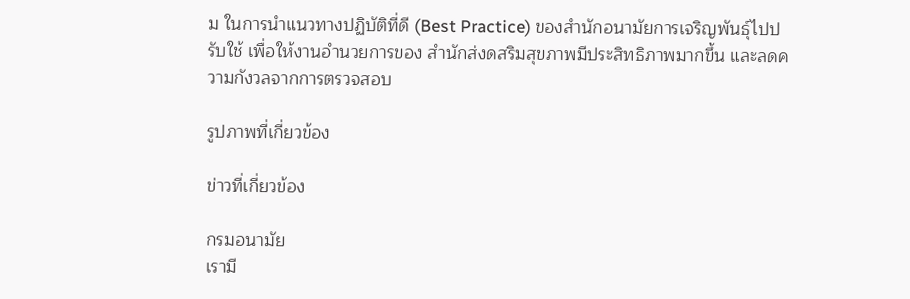ม ในการนำแนวทางปฏิบัติที่ดี (Best Practice) ของสำนักอนามัยการเจริญพันธุ์ไปปรับใช้ เพื่อให้งานอำนวยการของ สำนักส่งดสริมสุขภาพมีประสิทธิภาพมากขึ้น และลดความกังวลจากการตรวจสอบ

รูปภาพที่เกี่ยวข้อง

ข่าวที่เกี่ยวข้อง

กรมอนามัย
เรามี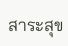สาระสุข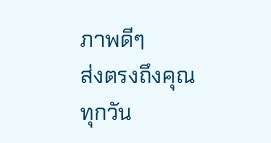ภาพดีๆ
ส่งตรงถึงคุณ
ทุกวัน